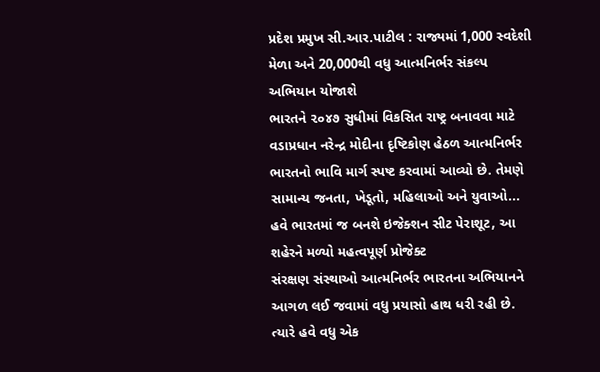પ્રદેશ પ્રમુખ સી.આર.પાટીલ : રાજ્યમાં 1,000 સ્વદેશી મેળા અને 20,000થી વધુ આત્મનિર્ભર સંકલ્પ અભિયાન યોજાશે
ભારતને ૨૦૪૭ સુધીમાં વિકસિત રાષ્ટ્ર બનાવવા માટે વડાપ્રધાન નરેન્દ્ર મોદીના દૃષ્ટિકોણ હેઠળ આત્મનિર્ભર ભારતનો ભાવિ માર્ગ સ્પષ્ટ કરવામાં આવ્યો છે. તેમણે સામાન્ય જનતા, ખેડૂતો, મહિલાઓ અને યુવાઓ...
હવે ભારતમાં જ બનશે ઇજેક્શન સીટ પેરાશૂટ, આ શહેરને મળ્યો મહત્વપૂર્ણ પ્રોજેક્ટ
સંરક્ષણ સંસ્થાઓ આત્મનિર્ભર ભારતના અભિયાનને આગળ લઈ જવામાં વધુ પ્રયાસો હાથ ધરી રહી છે. ત્યારે હવે વધુ એક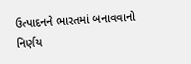ઉત્પાદનને ભારતમાં બનાવવાનો નિર્ણય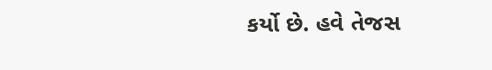કર્યો છે. હવે તેજસ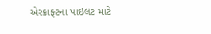એરક્રાફ્ટના પાઇલટ માટે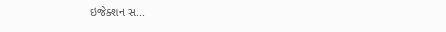ઇજેક્શન સ...